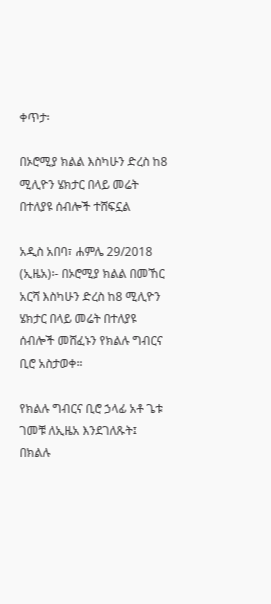ቀጥታ፡

በኦሮሚያ ክልል እስካሁን ድረስ ከ8 ሚሊዮን ሄክታር በላይ መሬት በተለያዩ ሰብሎች ተሸፍኗል

አዲስ አበባ፣ ሐምሌ 29/2018 (ኢዜአ)፡- በኦሮሚያ ክልል በመኸር አርሻ እስካሁን ድረስ ከ8 ሚሊዮን ሄክታር በላይ መሬት በተለያዩ ሰብሎች መሸፈኑን የክልሉ ግብርና ቢሮ አስታወቀ።

የክልሉ ግብርና ቢሮ ኃላፊ አቶ ጌቱ ገመቹ ለኢዜአ እንደገለጹት፤ በክልሉ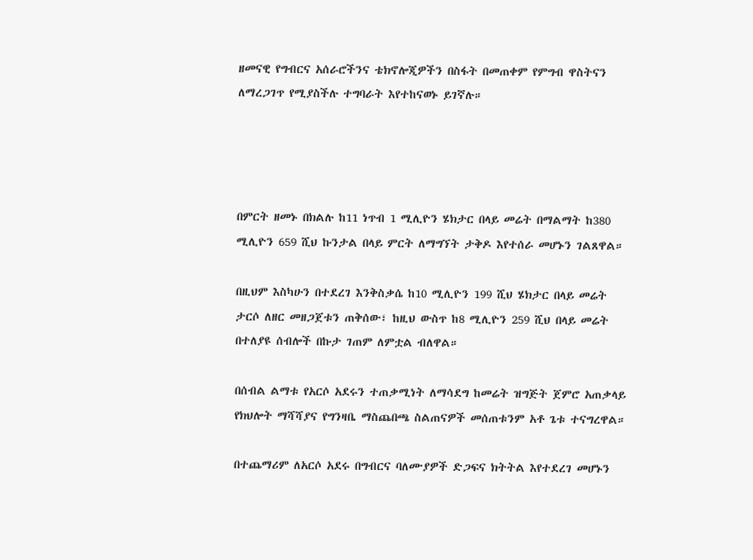ዘመናዊ የግብርና አሰራሮችንና ቴክኖሎጂዎችን በስፋት በመጠቀም የምግብ ዋስትናን ለማረጋገጥ የሚያስችሉ ተግባራት እየተከናወኑ ይገኛሉ።




በምርት ዘመኑ በክልሉ ከ11 ነጥብ 1 ሚሊዮን ሄክታር በላይ መሬት በማልማት ከ380 ሚሊዮን 659 ሺህ ኩንታል በላይ ምርት ለማግኘት ታቅዶ እየተሰራ መሆኑን ገልጸዋል።

በዚህም እስካሁን በተደረገ እንቅስቃሴ ከ10 ሚሊዮን 199 ሺህ ሄክታር በላይ መሬት ታርሶ ለዘር መዘጋጀቱን ጠቅሰው፣ ከዚህ ውስጥ ከ8 ሚሊዮን 259 ሺህ በላይ መሬት በተለያዩ ሰብሎች በኩታ ገጠም ለምቷል ብለዋል።

በሰብል ልማቱ የአርሶ አደሩን ተጠቃሚነት ለማሳደግ ከመሬት ዝግጅት ጀምሮ አጠቃላይ የክህሎት ማሻሻያና የግንዛቤ ማስጨበጫ ስልጠናዎች መሰጠቱንም አቶ ጌቱ ተናግረዋል።

በተጨማሪም ለአርሶ አደሩ በግብርና ባለሙያዎች ድጋፍና ክትትል እየተደረገ መሆኑን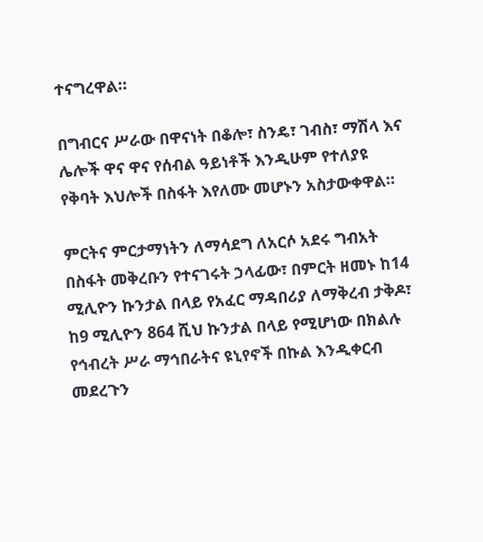ተናግረዋል።

በግብርና ሥራው በዋናነት በቆሎ፣ ስንዴ፣ ገብስ፣ ማሽላ እና ሌሎች ዋና ዋና የሰብል ዓይነቶች እንዲሁም የተለያዩ የቅባት እህሎች በስፋት እየለሙ መሆኑን አስታውቀዋል።

ምርትና ምርታማነትን ለማሳደግ ለአርሶ አደሩ ግብአት በስፋት መቅረቡን የተናገሩት ኃላፊው፣ በምርት ዘመኑ ከ14 ሚሊዮን ኩንታል በላይ የአፈር ማዳበሪያ ለማቅረብ ታቅዶ፣ ከ9 ሚሊዮን 864 ሺህ ኩንታል በላይ የሚሆነው በክልሉ የኅብረት ሥራ ማኅበራትና ዩኒየኖች በኩል እንዲቀርብ መደረጉን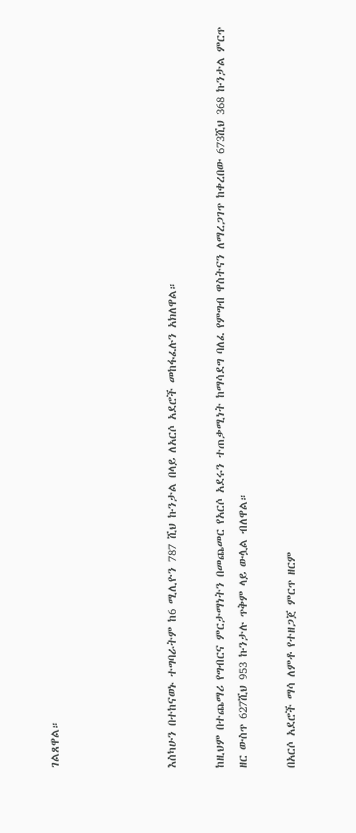ገልጸዋል።




እስካሁን በተከናወኑ ተግባራትም ከ6 ሚሊዮን 787 ሺህ ኩንታል በላይ ለአርሶ አደሮች መከፋፈሉን አክለዋል።

ከዚህም በተጨማሪ የግብርና ምርታማነትን በመጨመር የአርሶ አደሩን ተጠቃሚነት ከማሳደግ ባለፈ የምግብ ዋስትናን ለማረጋገጥ ከቀረበው 673ሺህ 368 ኩንታል ምርጥ ዘር ውስጥ 627ሺህ 953 ኩንታሉ ጥቅም ላይ ውሏል ብለዋል።

በአርሶ አደሮች ማሳ ለምቶ የተዘጋጀ ምርጥ ዘርም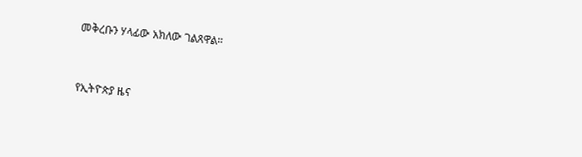መቅረቡን ሃላፊው አክለው ገልጸዋል።



የኢትዮጵያ ዜና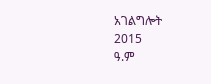አገልግሎት
2015
ዓ.ም